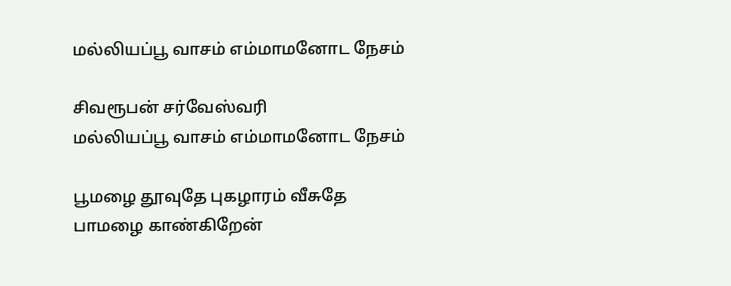மல்லியப்பூ வாசம் எம்மாமனோட நேசம்

சிவரூபன் சர்வேஸ்வரி
மல்லியப்பூ வாசம் எம்மாமனோட நேசம்

பூமழை தூவுதே புகழாரம் வீசுதே
பாமழை காண்கிறேன்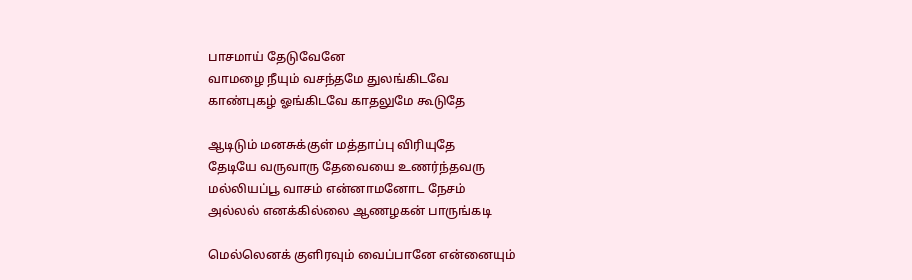பாசமாய் தேடுவேனே
வாமழை நீயும் வசந்தமே துலங்கிடவே
காண்புகழ் ஓங்கிடவே காதலுமே கூடுதே

ஆடிடும் மனசுக்குள் மத்தாப்பு விரியுதே
தேடியே வருவாரு தேவையை உணர்ந்தவரு
மல்லியப்பூ வாசம் என்னாமனோட நேசம்
அல்லல் எனக்கில்லை ஆணழகன் பாருங்கடி

மெல்லெனக் குளிரவும் வைப்பானே என்னையும்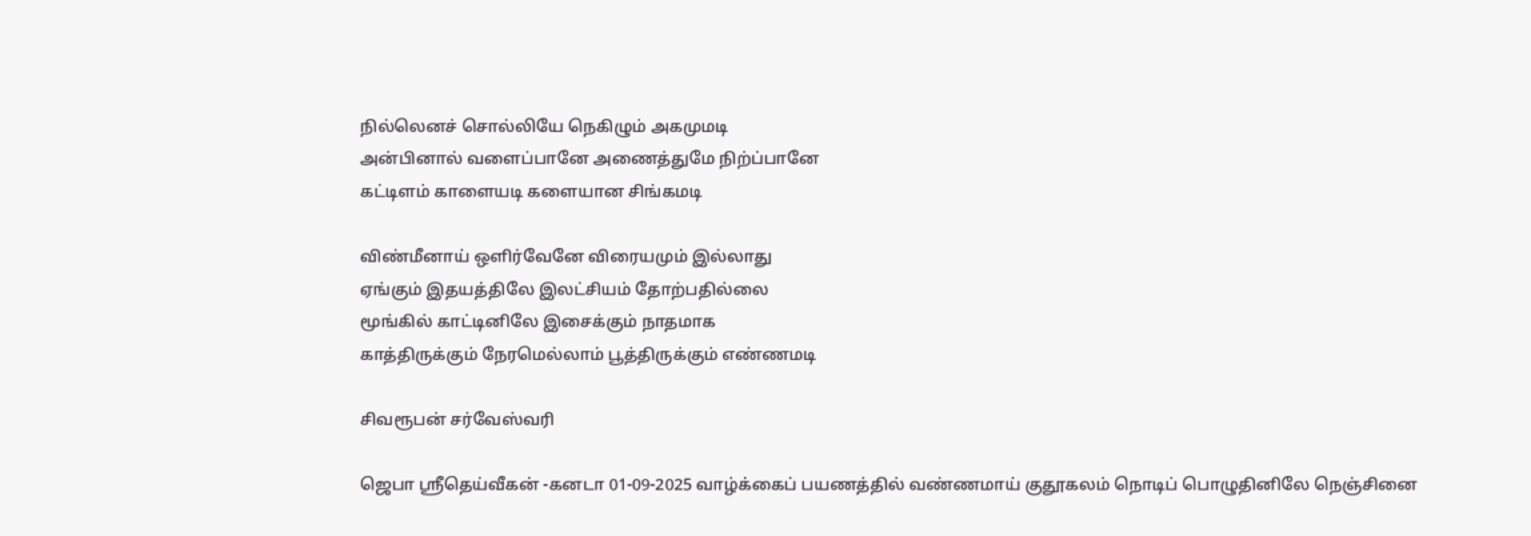நில்லெனச் சொல்லியே நெகிழும் அகமுமடி
அன்பினால் வளைப்பானே அணைத்துமே நிற்ப்பானே
கட்டிளம் காளையடி களையான சிங்கமடி

விண்மீனாய் ஒளிர்வேனே விரையமும் இல்லாது
ஏங்கும் இதயத்திலே இலட்சியம் தோற்பதில்லை
மூங்கில் காட்டினிலே இசைக்கும் நாதமாக
காத்திருக்கும் நேரமெல்லாம் பூத்திருக்கும் எண்ணமடி

சிவரூபன் சர்வேஸ்வரி

ஜெபா ஸ்ரீதெய்வீகன் -கனடா 01-09-2025 வாழ்க்கைப் பயணத்தில் வண்ணமாய் குதூகலம் நொடிப் பொழுதினிலே நெஞ்சினை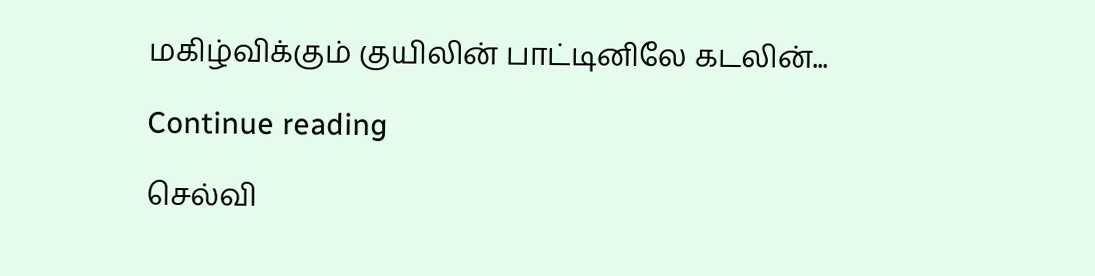மகிழ்விக்கும் குயிலின் பாட்டினிலே கடலின்...

Continue reading

செல்வி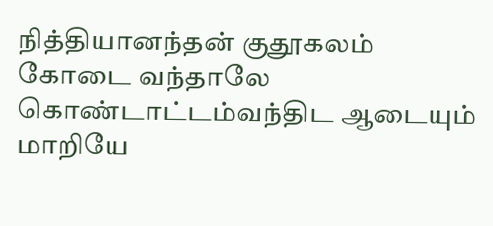நித்தியானந்தன் குதூகலம் கோடை வந்தாலே கொண்டாட்டம்வந்திட ஆடையும் மாறியே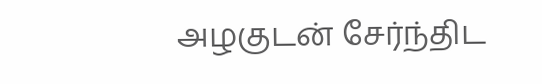அழகுடன் சேர்ந்திட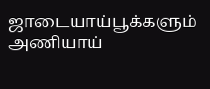ஜாடையாய்பூக்களும் அணியாய்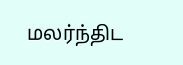மலர்ந்திட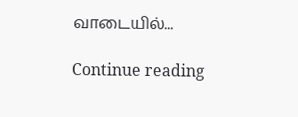வாடையில்...

Continue reading